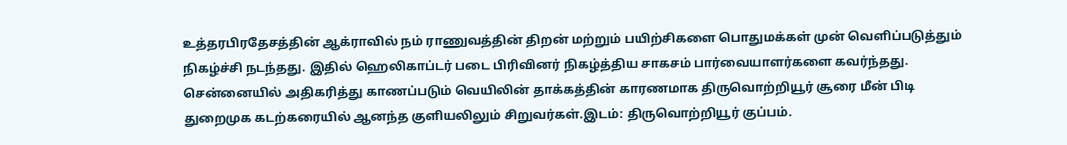உத்தரபிரதேசத்தின் ஆக்ராவில் நம் ராணுவத்தின் திறன் மற்றும் பயிற்சிகளை பொதுமக்கள் முன் வெளிப்படுத்தும் நிகழ்ச்சி நடந்தது. இதில் ஹெலிகாப்டர் படை பிரிவினர் நிகழ்த்திய சாகசம் பார்வையாளர்களை கவர்ந்தது.
சென்னையில் அதிகரித்து காணப்படும் வெயிலின் தாக்கத்தின் காரணமாக திருவொற்றியூர் சூரை மீன் பிடி துறைமுக கடற்கரையில் ஆனந்த குளியலிலும் சிறுவர்கள்.இடம்: திருவொற்றியூர் குப்பம்.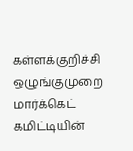கள்ளக்குறிச்சி ஒழுங்குமுறை மார்க்கெட் கமிட்டியின்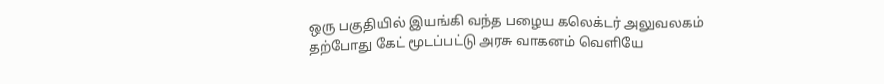ஒரு பகுதியில் இயங்கி வந்த பழைய கலெக்டர் அலுவலகம் தற்போது கேட் மூடப்பட்டு அரசு வாகனம் வெளியே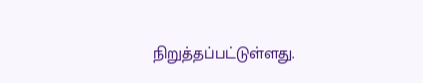நிறுத்தப்பட்டுள்ளது.